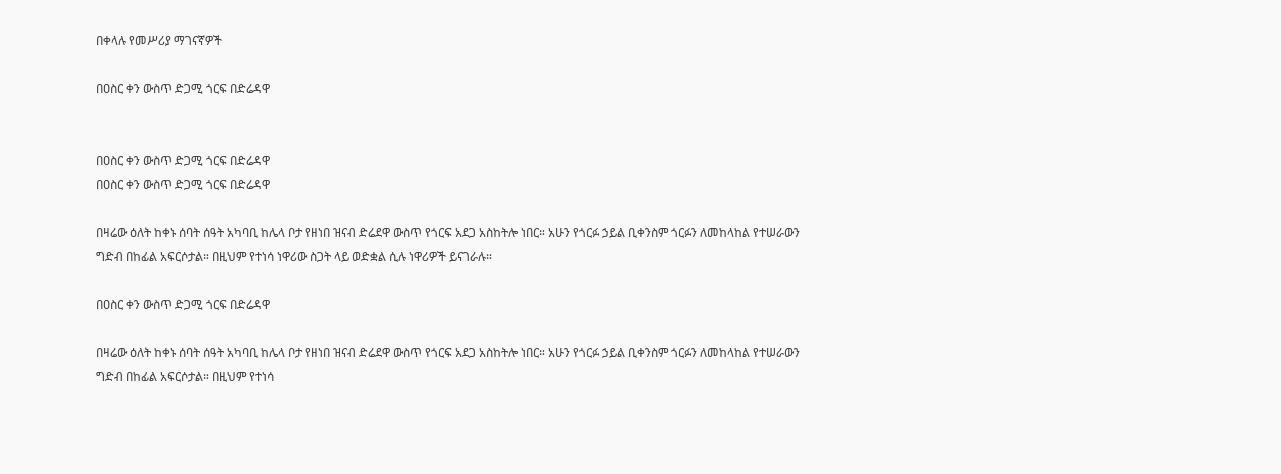በቀላሉ የመሥሪያ ማገናኛዎች

በዐስር ቀን ውስጥ ድጋሚ ጎርፍ በድሬዳዋ


በዐስር ቀን ውስጥ ድጋሚ ጎርፍ በድሬዳዋ
በዐስር ቀን ውስጥ ድጋሚ ጎርፍ በድሬዳዋ

በዛሬው ዕለት ከቀኑ ሰባት ሰዓት አካባቢ ከሌላ ቦታ የዘነበ ዝናብ ድሬደዋ ውስጥ የጎርፍ አደጋ አስከትሎ ነበር። አሁን የጎርፉ ኃይል ቢቀንስም ጎርፉን ለመከላከል የተሠራውን ግድብ በከፊል አፍርሶታል። በዚህም የተነሳ ነዋሪው ስጋት ላይ ወድቋል ሲሉ ነዋሪዎች ይናገራሉ።

በዐስር ቀን ውስጥ ድጋሚ ጎርፍ በድሬዳዋ

በዛሬው ዕለት ከቀኑ ሰባት ሰዓት አካባቢ ከሌላ ቦታ የዘነበ ዝናብ ድሬደዋ ውስጥ የጎርፍ አደጋ አስከትሎ ነበር። አሁን የጎርፉ ኃይል ቢቀንስም ጎርፉን ለመከላከል የተሠራውን ግድብ በከፊል አፍርሶታል። በዚህም የተነሳ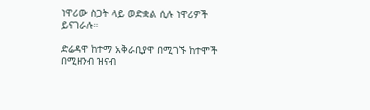ነዋሪው ስጋት ላይ ወድቋል ሲሉ ነዋሪዎች ይናገራሉ።

ድሬዳዋ ከተማ አቅራቢያዋ በሚገኙ ከተሞች በሚዘንብ ዝናብ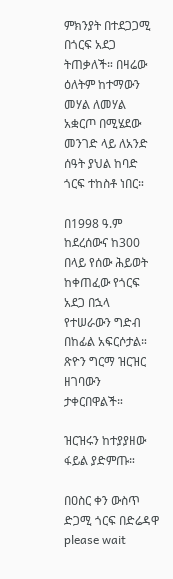ምክንያት በተደጋጋሚ በጎርፍ አደጋ ትጠቃለች። በዛሬው ዕለትም ከተማውን መሃል ለመሃል አቋርጦ በሚሄደው መንገድ ላይ ለአንድ ሰዓት ያህል ከባድ ጎርፍ ተከስቶ ነበር።

በ1998 ዓ.ም ከደረሰውና ከ300 በላይ የሰው ሕይወት ከቀጠፈው የጎርፍ አደጋ በኋላ የተሠራውን ግድብ በከፊል አፍርሶታል። ጽዮን ግርማ ዝርዝር ዘገባውን ታቀርበዋልች።

ዝርዝሩን ከተያያዘው ፋይል ያድምጡ።

በዐስር ቀን ውስጥ ድጋሚ ጎርፍ በድሬዳዋ
please wait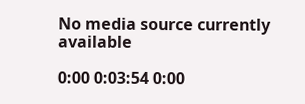No media source currently available

0:00 0:03:54 0:00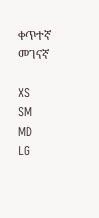ቀጥተኛ መገናኛ

XS
SM
MD
LG